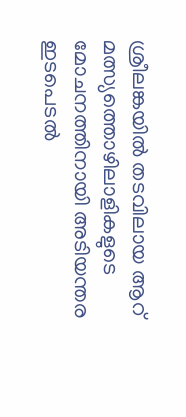ശ്രീലങ്കയിൽ തടവിലായ ആറ് മത്സ്യത്തൊഴിലാളികളുടെ മോചനത്തിനായി അടിയന്തര ഇടപെടൽ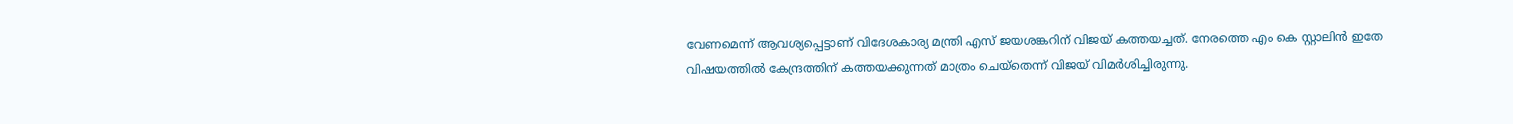വേണമെന്ന് ആവശ്യപ്പെട്ടാണ് വിദേശകാര്യ മന്ത്രി എസ് ജയശങ്കറിന് വിജയ് കത്തയച്ചത്. നേരത്തെ എം കെ സ്റ്റാലിൻ ഇതേ വിഷയത്തിൽ കേന്ദ്രത്തിന് കത്തയക്കുന്നത് മാത്രം ചെയ്തെന്ന് വിജയ് വിമർശിച്ചിരുന്നു.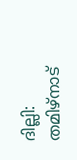ദില്ലി: തമിഴ്നാട്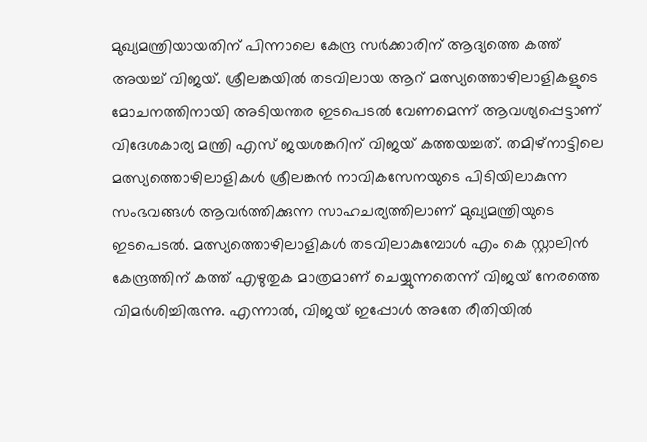മുഖ്യമന്ത്രിയായതിന് പിന്നാലെ കേന്ദ്ര സർക്കാരിന് ആദ്യത്തെ കത്ത് അയച്ച് വിജയ്. ശ്രീലങ്കയിൽ തടവിലായ ആറ് മത്സ്യത്തൊഴിലാളികളുടെ മോചനത്തിനായി അടിയന്തര ഇടപെടൽ വേണമെന്ന് ആവശ്യപ്പെട്ടാണ് വിദേശകാര്യ മന്ത്രി എസ് ജയശങ്കറിന് വിജയ് കത്തയച്ചത്. തമിഴ്നാട്ടിലെ മത്സ്യത്തൊഴിലാളികൾ ശ്രീലങ്കൻ നാവികസേനയുടെ പിടിയിലാകുന്ന സംഭവങ്ങൾ ആവർത്തിക്കുന്ന സാഹചര്യത്തിലാണ് മുഖ്യമന്ത്രിയുടെ ഇടപെടൽ. മത്സ്യത്തൊഴിലാളികൾ തടവിലാകുമ്പോൾ എം കെ സ്റ്റാലിൻ കേന്ദ്രത്തിന് കത്ത് എഴുതുക മാത്രമാണ് ചെയ്യുന്നതെന്ന് വിജയ് നേരത്തെ വിമർശിച്ചിരുന്നു. എന്നാല്‍, വിജയ് ഇപ്പോൾ അതേ രീതിയിൽ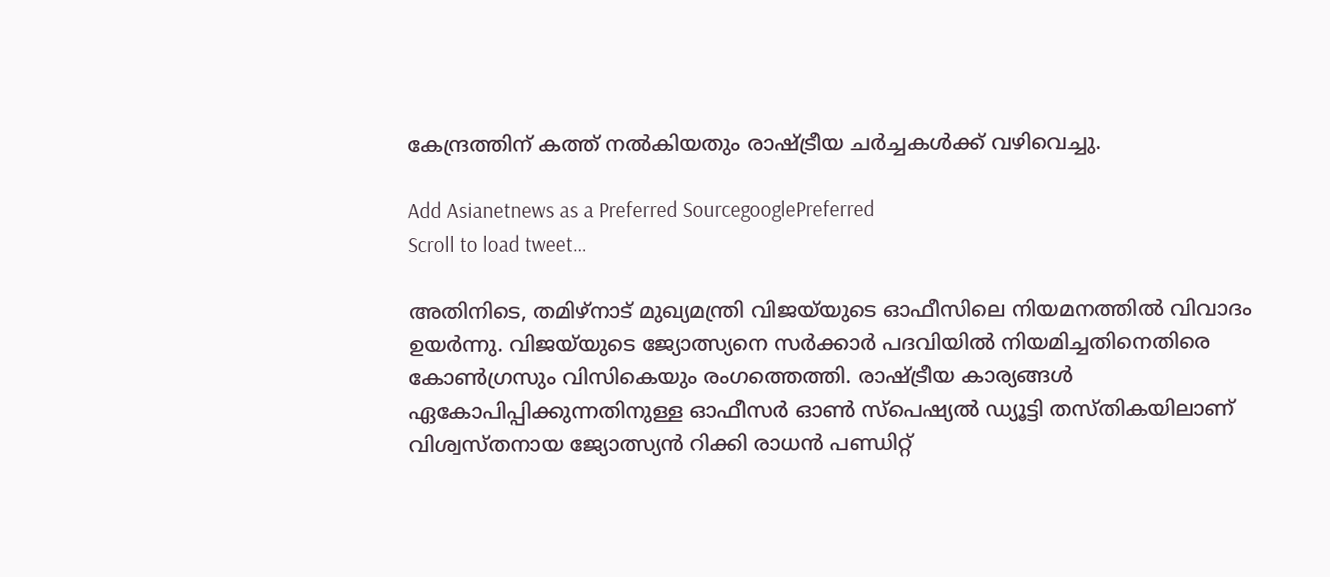കേന്ദ്രത്തിന് കത്ത് നൽകിയതും രാഷ്ട്രീയ ചർച്ചകൾക്ക് വഴിവെച്ചു.

Add Asianetnews as a Preferred SourcegooglePreferred
Scroll to load tweet…

അതിനിടെ, തമിഴ്നാട് മുഖ്യമന്ത്രി വിജയ്‍യുടെ ഓഫീസിലെ നിയമനത്തിൽ വിവാദം ഉയര്‍ന്നു. വിജയ്‍യുടെ ജ്യോത്സ്യനെ സർക്കാർ പദവിയിൽ നിയമിച്ചതിനെതിരെ കോൺഗ്രസും വിസികെയും രംഗത്തെത്തി. രാഷ്ട്രീയ കാര്യങ്ങൾ ഏകോപിപ്പിക്കുന്നതിനുള്ള ഓഫീസർ ഓൺ സ്പെഷ്യൽ ഡ്യൂട്ടി തസ്തികയിലാണ് വിശ്വസ്തനായ ജ്യോത്സ്യൻ റിക്കി രാധൻ പണ്ഡിറ്റ്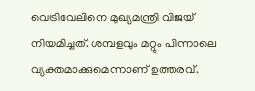വെട്രിവേലിനെ മുഖ്യമന്ത്രി വിജയ് നിയമിച്ചത്. ശമ്പളവും മറ്റും പിന്നാലെ വ്യക്തമാക്കുമെന്നാണ് ഉത്തരവ്.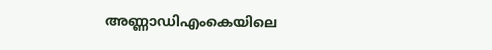അണ്ണാഡിഎംകെയിലെ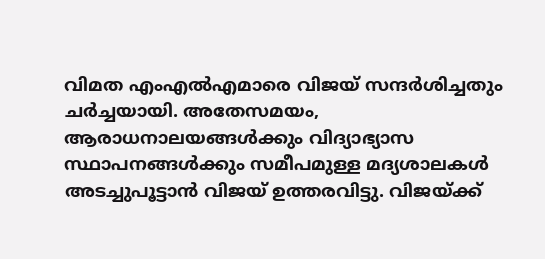വിമത എംഎൽഎമാരെ വിജയ് സന്ദർശിച്ചതും ചർച്ചയായി. അതേസമയം, ആരാധനാലയങ്ങൾക്കും വിദ്യാഭ്യാസ സ്ഥാപനങ്ങൾക്കും സമീപമുള്ള മദ്യശാലകൾ അടച്ചുപൂട്ടാൻ വിജയ് ഉത്തരവിട്ടു. വിജയ്‍ക്ക്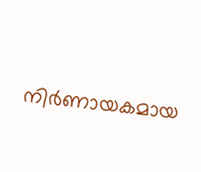നിർണായകമായ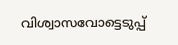വിശ്വാസവോട്ടെടുപ്പ്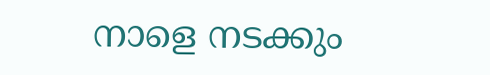നാളെ നടക്കും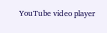YouTube video player